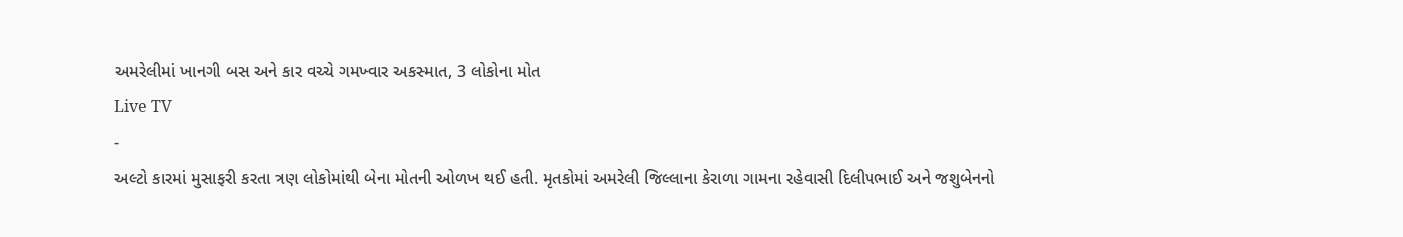અમરેલીમાં ખાનગી બસ અને કાર વચ્ચે ગમખ્વાર અકસ્માત, 3 લોકોના મોત
Live TV
-
અલ્ટો કારમાં મુસાફરી કરતા ત્રણ લોકોમાંથી બેના મોતની ઓળખ થઈ હતી. મૃતકોમાં અમરેલી જિલ્લાના કેરાળા ગામના રહેવાસી દિલીપભાઈ અને જશુબેનનો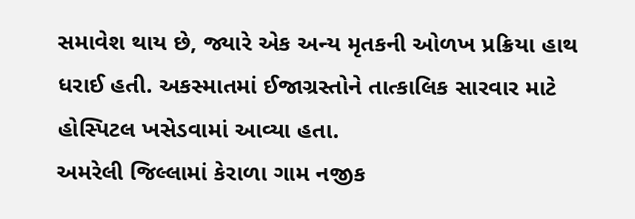સમાવેશ થાય છે, જ્યારે એક અન્ય મૃતકની ઓળખ પ્રક્રિયા હાથ ધરાઈ હતી. અકસ્માતમાં ઈજાગ્રસ્તોને તાત્કાલિક સારવાર માટે હોસ્પિટલ ખસેડવામાં આવ્યા હતા.
અમરેલી જિલ્લામાં કેરાળા ગામ નજીક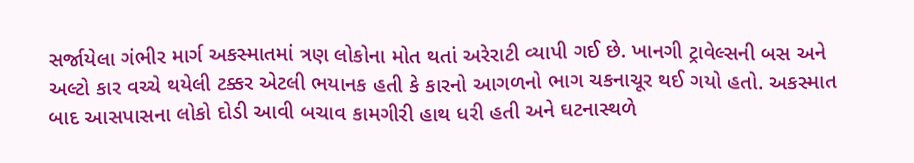સર્જાયેલા ગંભીર માર્ગ અકસ્માતમાં ત્રણ લોકોના મોત થતાં અરેરાટી વ્યાપી ગઈ છે. ખાનગી ટ્રાવેલ્સની બસ અને અલ્ટો કાર વચ્ચે થયેલી ટક્કર એટલી ભયાનક હતી કે કારનો આગળનો ભાગ ચકનાચૂર થઈ ગયો હતો. અકસ્માત બાદ આસપાસના લોકો દોડી આવી બચાવ કામગીરી હાથ ધરી હતી અને ઘટનાસ્થળે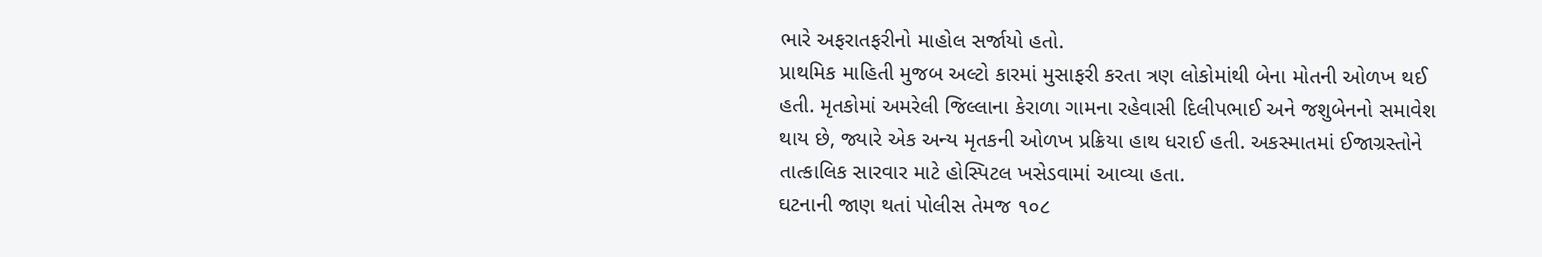ભારે અફરાતફરીનો માહોલ સર્જાયો હતો.
પ્રાથમિક માહિતી મુજબ અલ્ટો કારમાં મુસાફરી કરતા ત્રણ લોકોમાંથી બેના મોતની ઓળખ થઈ હતી. મૃતકોમાં અમરેલી જિલ્લાના કેરાળા ગામના રહેવાસી દિલીપભાઈ અને જશુબેનનો સમાવેશ થાય છે, જ્યારે એક અન્ય મૃતકની ઓળખ પ્રક્રિયા હાથ ધરાઈ હતી. અકસ્માતમાં ઈજાગ્રસ્તોને તાત્કાલિક સારવાર માટે હોસ્પિટલ ખસેડવામાં આવ્યા હતા.
ઘટનાની જાણ થતાં પોલીસ તેમજ ૧૦૮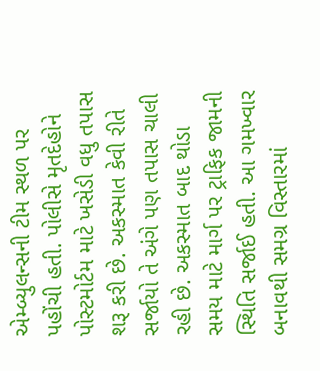એમ્બ્યુલન્સની ટીમ સ્થળ પર પહોંચી હતી. પોલીસે મૃતદેહોને પોસ્ટમોર્ટમ માટે ખસેડી વધુ તપાસ શરૂ કરી છે. અકસ્માત કેવી રીતે સર્જાયો તે અંગે પણ તપાસ ચાલી રહી છે. અકસ્માત બાદ થોડા સમય માટે માર્ગ પર ટ્રાફિક જામની સ્થિતિ સર્જાઈ હતી. આ ગમખ્વાર બનાવથી સમગ્ર વિસ્તારમાં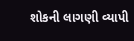શોકની લાગણી વ્યાપી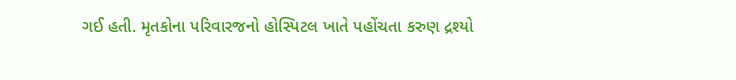ગઈ હતી. મૃતકોના પરિવારજનો હોસ્પિટલ ખાતે પહોંચતા કરુણ દ્રશ્યો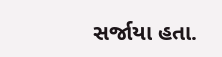સર્જાયા હતા.